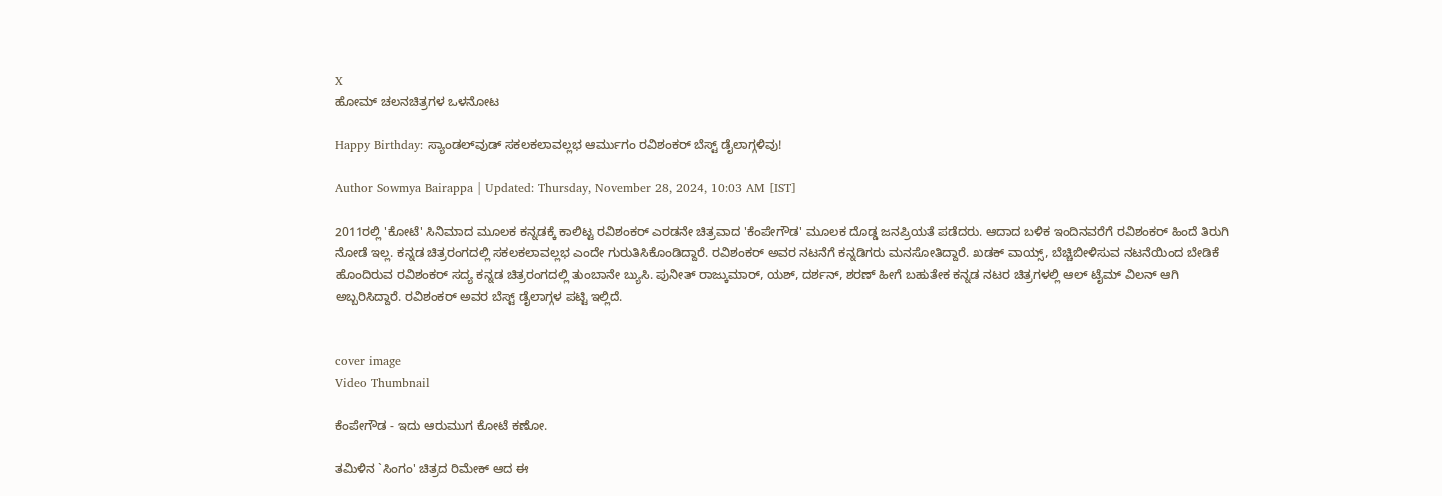X
ಹೋಮ್ ಚಲನಚಿತ್ರಗಳ ಒಳನೋಟ

Happy Birthday: ಸ್ಯಾಂಡಲ್‌ವುಡ್‌ ಸಕಲಕಲಾವಲ್ಲಭ ಆರ್ಮುಗಂ ರವಿಶಂಕರ್ ಬೆಸ್ಟ್ ಡೈಲಾಗ್ಗಳಿವು!

Author Sowmya Bairappa | Updated: Thursday, November 28, 2024, 10:03 AM [IST]

2011ರಲ್ಲಿ 'ಕೋಟೆ' ಸಿನಿಮಾದ ಮೂಲಕ ಕನ್ನಡಕ್ಕೆ ಕಾಲಿಟ್ಟ ರವಿಶಂಕರ್ ಎರಡನೇ ಚಿತ್ರವಾದ 'ಕೆಂಪೇಗೌಡ' ಮೂಲಕ ದೊಡ್ಡ ಜನಪ್ರಿಯತೆ ಪಡೆದರು. ಆದಾದ ಬಳಿಕ ಇಂದಿನವರೆಗೆ ರವಿಶಂಕರ್ ಹಿಂದೆ ತಿರುಗಿ ನೋಡೆ ಇಲ್ಲ. ಕನ್ನಡ ಚಿತ್ರರಂಗದಲ್ಲಿ ಸಕಲಕಲಾವಲ್ಲಭ ಎಂದೇ ಗುರುತಿಸಿಕೊಂಡಿದ್ದಾರೆ. ರವಿಶಂಕರ್ ಅವರ ನಟನೆಗೆ ಕನ್ನಡಿಗರು ಮನಸೋತಿದ್ದಾರೆ. ಖಡಕ್ ವಾಯ್ಸ್, ಬೆಚ್ಚಿಬೀಳಿಸುವ ನಟನೆಯಿಂದ ಬೇಡಿಕೆ ಹೊಂದಿರುವ ರವಿಶಂಕರ್ ಸದ್ಯ ಕನ್ನಡ ಚಿತ್ರರಂಗದಲ್ಲಿ ತುಂಬಾನೇ ಬ್ಯುಸಿ. ಪುನೀತ್ ರಾಜ್ಕುಮಾರ್, ಯಶ್, ದರ್ಶನ್, ಶರಣ್ ಹೀಗೆ ಬಹುತೇಕ ಕನ್ನಡ ನಟರ ಚಿತ್ರಗಳಲ್ಲಿ ಆಲ್ ಟೈಮ್ ವಿಲನ್ ಆಗಿ ಅಬ್ಬರಿಸಿದ್ದಾರೆ. ರವಿಶಂಕರ್ ಅವರ ಬೆಸ್ಟ್ ಡೈಲಾಗ್ಗಳ ಪಟ್ಟಿ ಇಲ್ಲಿದೆ.


cover image
Video Thumbnail

ಕೆಂಪೇಗೌಡ - ಇದು ಆರುಮುಗ ಕೋಟೆ ಕಣೋ.

ತಮಿಳಿನ `ಸಿಂಗಂ' ಚಿತ್ರದ ರಿಮೇಕ್ ಆದ ಈ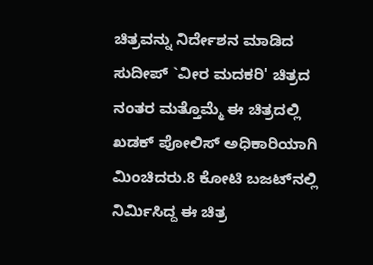ಚಿತ್ರವನ್ನು ನಿರ್ದೇಶನ ಮಾಡಿದ ಸುದೀಪ್ `ವೀರ ಮದಕರಿ' ಚಿತ್ರದ ನಂತರ ಮತ್ತೊಮ್ಮೆ ಈ ಚಿತ್ರದಲ್ಲಿ ಖಡಕ್ ಪೋಲಿಸ್ ಅಧಿಕಾರಿಯಾಗಿ ಮಿಂಚಿದರು.8 ಕೋಟಿ ಬಜಟ್‌ನಲ್ಲಿ ನಿರ್ಮಿಸಿದ್ದ ಈ ಚಿತ್ರ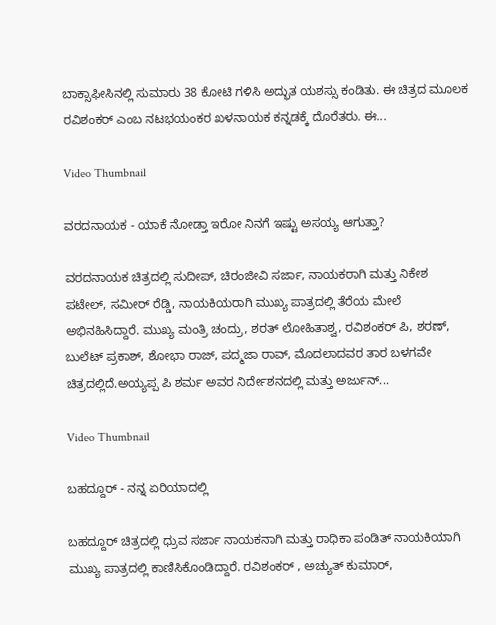ಬಾಕ್ಸಾಫೀಸಿನಲ್ಲಿ ಸುಮಾರು 38 ಕೋಟಿ ಗಳಿಸಿ ಅದ್ಭುತ ಯಶಸ್ಸು ಕಂಡಿತು. ಈ ಚಿತ್ರದ ಮೂಲಕ ರವಿ‍ಶಂಕರ್ ಎಂಬ ನಟಭಯಂಕರ ಖಳನಾಯಕ ಕನ್ನಡಕ್ಕೆ ದೊರೆತರು. ಈ...

Video Thumbnail

ವರದನಾಯಕ - ಯಾಕೆ ನೋಡ್ತಾ ಇರೋ ನಿನಗೆ ಇಷ್ಟು ಅಸಯ್ಯ ಆಗುತ್ತಾ?

ವರದನಾಯಕ ಚಿತ್ರದಲ್ಲಿ ಸುದೀಪ್, ಚಿರಂಜೀವಿ ಸರ್ಜಾ, ನಾಯಕರಾಗಿ ಮತ್ತು ನಿಕೇಶ ಪಟೇಲ್, ಸಮೀರ್ ರೆಡ್ಡಿ, ನಾಯಕಿಯರಾಗಿ ಮುಖ್ಯ ಪಾತ್ರದಲ್ಲಿ ತೆರೆಯ ಮೇಲೆ ಅಭಿನಹಿಸಿದ್ದಾರೆ. ಮುಖ್ಯ ಮಂತ್ರಿ ಚಂದ್ರು, ಶರತ್ ಲೋಹಿತಾಶ್ವ, ರವಿಶಂಕರ್ ಪಿ, ಶರಣ್, ಬುಲೆಟ್ ಪ್ರಕಾಶ್, ಶೋಭಾ ರಾಜ್, ಪದ್ಮಜಾ ರಾವ್, ಮೊದಲಾದವರ ತಾರ ಬಳಗವೇ ಚಿತ್ರದಲ್ಲಿದೆ.ಅಯ್ಯಪ್ಪ ಪಿ ಶರ್ಮ ಅವರ ನಿರ್ದೇಶನದಲ್ಲಿ ಮತ್ತು ಅರ್ಜುನ್...

Video Thumbnail

ಬಹದ್ದೂರ್ - ನನ್ನ ಏರಿಯಾದಲ್ಲಿ

ಬಹದ್ದೂರ್ ಚಿತ್ರದಲ್ಲಿ ಧ್ರುವ ಸರ್ಜಾ ನಾಯಕನಾಗಿ ಮತ್ತು ರಾಧಿಕಾ ಪಂಡಿತ್ ನಾಯಕಿಯಾಗಿ ಮುಖ್ಯ ಪಾತ್ರದಲ್ಲಿ ಕಾಣಿಸಿಕೊಂಡಿದ್ದಾರೆ. ರವಿಶಂಕರ್ , ಅಚ್ಯುತ್ ಕುಮಾರ್,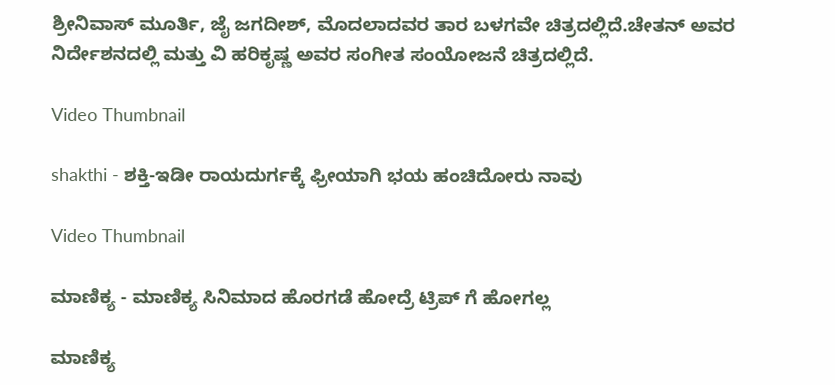ಶ್ರೀನಿವಾಸ್ ಮೂರ್ತಿ, ಜೈ ಜಗದೀಶ್, ಮೊದಲಾದವರ ತಾರ ಬಳಗವೇ ಚಿತ್ರದಲ್ಲಿದೆ.ಚೇತನ್ ಅವರ ನಿರ್ದೇಶನದಲ್ಲಿ ಮತ್ತು ವಿ ಹರಿಕೃಷ್ಣ ಅವರ ಸಂಗೀತ ಸಂಯೋಜನೆ ಚಿತ್ರದಲ್ಲಿದೆ.

Video Thumbnail

shakthi - ಶಕ್ತಿ-ಇಡೀ ರಾಯದುರ್ಗಕ್ಕೆ ಫ್ರೀಯಾಗಿ ಭಯ ಹಂಚಿದೋರು ನಾವು

Video Thumbnail

ಮಾಣಿಕ್ಯ - ಮಾಣಿಕ್ಯ ಸಿನಿಮಾದ ಹೊರಗಡೆ ಹೋದ್ರೆ ಟ್ರಿಪ್ ಗೆ ಹೋಗಲ್ಲ

ಮಾಣಿಕ್ಯ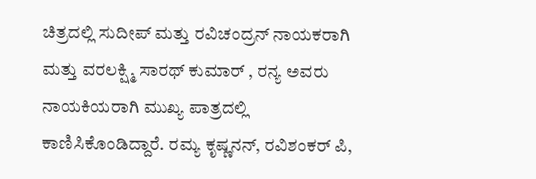ಚಿತ್ರದಲ್ಲಿ ಸುದೀಪ್ ಮತ್ತು ರವಿಚಂದ್ರನ್ ನಾಯಕರಾಗಿ ಮತ್ತು ವರಲಕ್ಷ್ಮಿ ಸಾರಥ್ ಕುಮಾರ್ , ರನ್ಯ ಅವರು ನಾಯಕಿಯರಾಗಿ ಮುಖ್ಯ ಪಾತ್ರದಲ್ಲಿ ಕಾಣಿಸಿಕೊಂಡಿದ್ದಾರೆ. ರಮ್ಯ ಕೃಷ್ಣನನ್, ರವಿಶಂಕರ್ ಪಿ,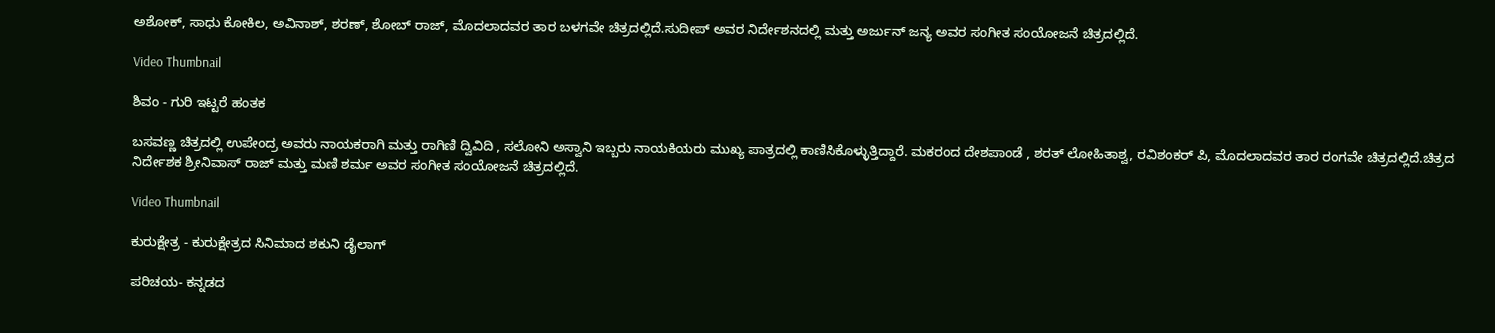ಅಶೋಕ್, ಸಾಧು ಕೋಕಿಲ, ಅವಿನಾಶ್, ಶರಣ್, ಶೋಬ್ ರಾಜ್, ಮೊದಲಾದವರ ತಾರ ಬಳಗವೇ ಚಿತ್ರದಲ್ಲಿದೆ.ಸುದೀಪ್ ಅವರ ನಿರ್ದೇಶನದಲ್ಲಿ ಮತ್ತು ಅರ್ಜುನ್ ಜನ್ಯ ಅವರ ಸಂಗೀತ ಸಂಯೋಜನೆ ಚಿತ್ರದಲ್ಲಿದೆ.

Video Thumbnail

ಶಿವಂ - ಗುರಿ ಇಟ್ಟರೆ ಹಂತಕ

ಬಸವಣ್ಣ ಚಿತ್ರದಲ್ಲಿ ಉಪೇಂದ್ರ ಅವರು ನಾಯಕರಾಗಿ ಮತ್ತು ರಾಗಿಣಿ ದ್ವಿವಿದಿ , ಸಲೋನಿ ಅಸ್ವಾನಿ ಇಬ್ಬರು ನಾಯಕಿಯರು ಮುಖ್ಯ ಪಾತ್ರದಲ್ಲಿ ಕಾಣಿಸಿಕೊಳ್ಳುತ್ತಿದ್ದಾರೆ. ಮಕರಂದ ದೇಶಪಾಂಡೆ , ಶರತ್ ಲೋಹಿತಾಶ್ವ, ರವಿಶಂಕರ್ ಪಿ, ಮೊದಲಾದವರ ತಾರ ರಂಗವೇ ಚಿತ್ರದಲ್ಲಿದೆ.ಚಿತ್ರದ ನಿರ್ದೇಶಕ ಶ್ರೀನಿವಾಸ್ ರಾಜ್ ಮತ್ತು ಮಣಿ ಶರ್ಮ ಅವರ ಸಂಗೀತ ಸಂಯೋಜನೆ ಚಿತ್ರದಲ್ಲಿದೆ.

Video Thumbnail

ಕುರುಕ್ಷೇತ್ರ - ಕುರುಕ್ಷೇತ್ರದ ಸಿನಿಮಾದ ಶಕುನಿ ಡೈಲಾಗ್

ಪರಿಚಯ- ಕನ್ನಡದ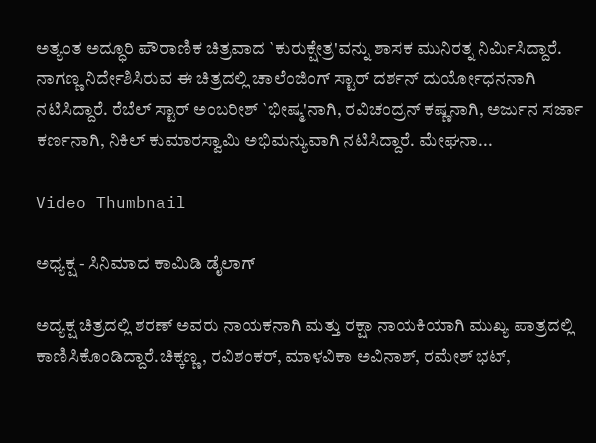ಅತ್ಯಂತ ಅದ್ಧೂರಿ ಪೌರಾಣಿಕ ಚಿತ್ರವಾದ `ಕುರುಕ್ಷೇತ್ರ'ವನ್ನು ಶಾಸಕ ಮುನಿರತ್ನ ನಿರ್ಮಿಸಿದ್ದಾರೆ. ನಾಗಣ್ಣ ನಿರ್ದೇಶಿಸಿರುವ ಈ ಚಿತ್ರದಲ್ಲಿ ಚಾಲೆಂಜಿಂಗ್ ಸ್ಟಾರ್ ದರ್ಶನ್ ದುರ್ಯೋಧನನಾಗಿ ನಟಿಸಿದ್ದಾರೆ. ರೆಬೆಲ್ ಸ್ಟಾರ್ ಅಂಬರೀಶ್ `ಭೀಷ್ಮ'ನಾಗಿ, ರವಿಚಂದ್ರನ್ ಕ‍ಷ್ಣನಾಗಿ, ಅರ್ಜುನ ಸರ್ಜಾ ಕರ್ಣನಾಗಿ, ನಿಕಿಲ್ ಕುಮಾರಸ್ವಾಮಿ ಅಭಿಮನ್ಯುವಾಗಿ ನಟಿಸಿದ್ದಾರೆ. ಮೇಘನಾ...

Video Thumbnail

ಅಧ್ಯಕ್ಷ - ಸಿನಿಮಾದ ಕಾಮಿಡಿ ಡೈಲಾಗ್

ಅದ್ಯಕ್ಷ ಚಿತ್ರದಲ್ಲಿ ಶರಣ್ ಅವರು ನಾಯಕನಾಗಿ ಮತ್ತು ರಕ್ಷಾ ನಾಯಕಿಯಾಗಿ ಮುಖ್ಯ ಪಾತ್ರದಲ್ಲಿ ಕಾಣಿಸಿಕೊಂಡಿದ್ದಾರೆ.ಚಿಕ್ಕಣ್ಣ, ರವಿಶಂಕರ್, ಮಾಳವಿಕಾ ಅವಿನಾಶ್, ರಮೇಶ್ ಭಟ್,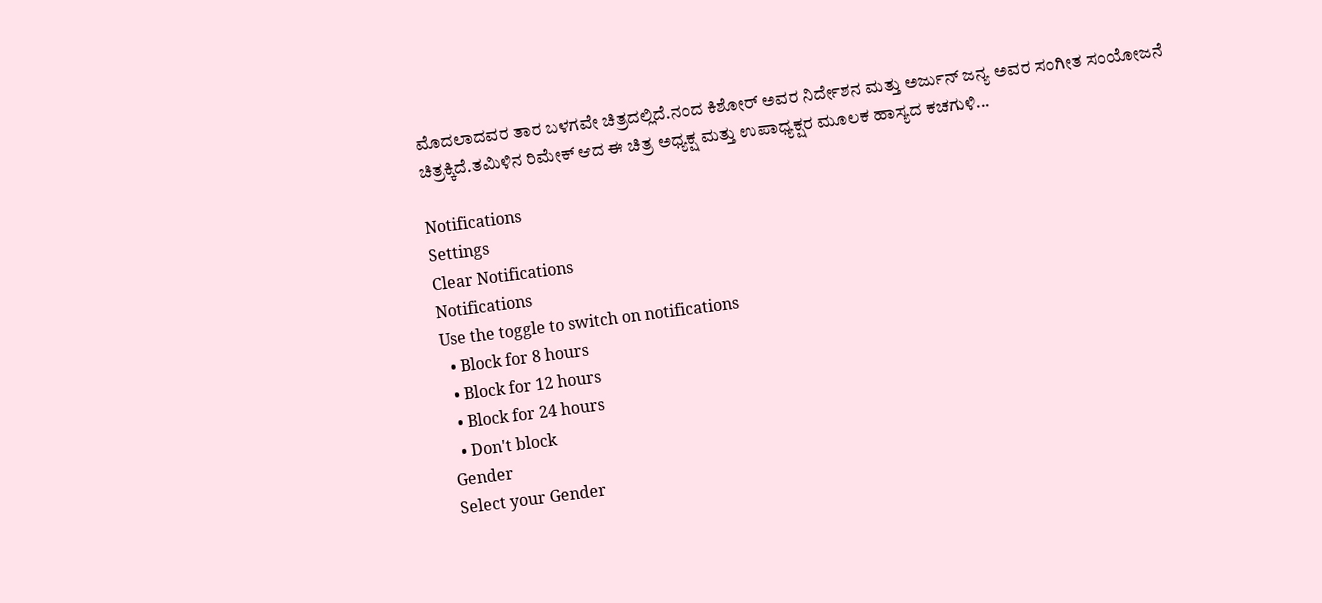ಮೊದಲಾದವರ ತಾರ ಬಳಗವೇ ಚಿತ್ರದಲ್ಲಿದೆ.ನಂದ ಕಿಶೋರ್ ಅವರ ನಿರ್ದೇಶನ ಮತ್ತು ಅರ್ಜುನ್ ಜನ್ಯ ಅವರ ಸಂಗೀತ ಸಂಯೋಜನೆ ಚಿತ್ರಕ್ಕಿದೆ.ತಮಿಳಿನ ರಿಮೇಕ್ ಆದ ಈ ಚಿತ್ರ ಅಧ್ಯಕ್ಷ ಮತ್ತು ಉಪಾಧ್ಯಕ್ಷರ ಮೂಲಕ ಹಾಸ್ಯದ ಕಚಗುಳಿ...

Notifications
Settings
Clear Notifications
Notifications
Use the toggle to switch on notifications
  • Block for 8 hours
  • Block for 12 hours
  • Block for 24 hours
  • Don't block
Gender
Select your Gender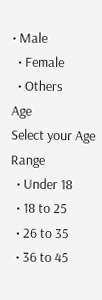• Male
  • Female
  • Others
Age
Select your Age Range
  • Under 18
  • 18 to 25
  • 26 to 35
  • 36 to 45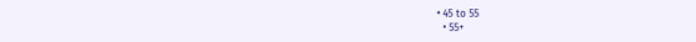• 45 to 55
  • 55+